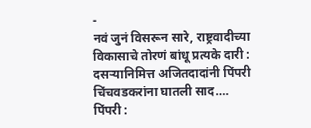-
नवं जुनं विसरून सारे, राष्ट्रवादीच्या विकासाचे तोरणं बांधू प्रत्यके दारी : दसऱ्यानिमित्त अजितदादांनी पिंपरी चिंचवडकरांना घातली साद….
पिंपरी :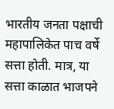भारतीय जनता पक्षाची महापालिकेत पाच वर्षे सत्ता होती. मात्र, या सत्ता काळात भाजपने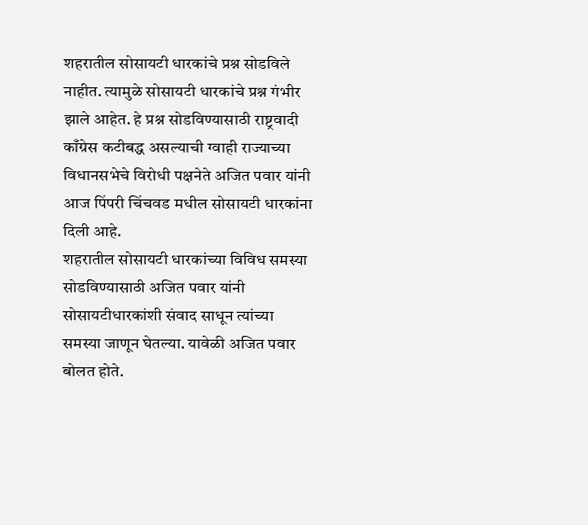शहरातील सोसायटी धारकांचे प्रश्न सोडविले नाहीत. त्यामुळे सोसायटी धारकांचे प्रश्न गंभीर झाले आहेत. हे प्रश्न सोडविण्यासाठी राष्ट्रवादी काँग्रेस कटीबद्ध असल्याची ग्वाही राज्याच्या विधानसभेचे विरोधी पक्षनेते अजित पवार यांनी आज पिंपरी चिंचवड मधील सोसायटी धारकांना दिली आहे.
शहरातील सोसायटी धारकांच्या विविध समस्या सोडविण्यासाठी अजित पवार यांनी सोसायटीधारकांशी संवाद साधून त्यांच्या समस्या जाणून घेतल्या. यावेळी अजित पवार बोलत होते.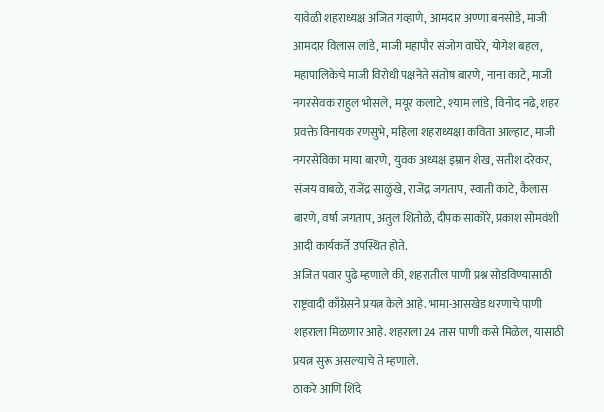यावेळी शहराध्यक्ष अजित गव्हाणे, आमदार अण्णा बनसोडे, माजी आमदार विलास लांडे, माजी महापौर संजोग वाघेरे, योगेश बहल, महापालिकेचे माजी विरोधी पक्षनेते संतोष बारणे, नाना काटे, माजी नगरसेवक राहुल भोसले, मयूर कलाटे, श्याम लांडे, विनोद नढे, शहर प्रवक्ते विनायक रणसुभे, महिला शहराध्यक्षा कविता आल्हाट, माजी नगरसेविका माया बारणे, युवक अध्यक्ष इम्रान शेख, सतीश दरेकर, संजय वाबळे, राजेंद्र साळुंखे, राजेंद्र जगताप, स्वाती काटे, कैलास बारणे, वर्षा जगताप, अतुल शितोळे, दीपक साकोरे, प्रकाश सोमवंशी आदी कार्यकर्ते उपस्थित होते.
अजित पवार पुढे म्हणाले की, शहरातील पाणी प्रश्न सोडविण्यासाठी राष्ट्रवादी काँग्रेसने प्रयत्न केले आहे. भामा-आसखेड धरणाचे पाणी शहराला मिळणार आहे. शहराला 24 तास पाणी कसे मिळेल, यासाठी प्रयत्न सुरू असल्याचे ते म्हणाले.
ठाकरे आणि शिंदे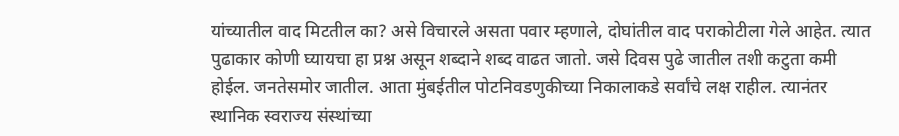यांच्यातील वाद मिटतील का? असे विचारले असता पवार म्हणाले, दोघांतील वाद पराकोटीला गेले आहेत. त्यात पुढाकार कोणी घ्यायचा हा प्रश्न असून शब्दाने शब्द वाढत जातो. जसे दिवस पुढे जातील तशी कटुता कमी होईल. जनतेसमोर जातील. आता मुंबईतील पोटनिवडणुकीच्या निकालाकडे सर्वांचे लक्ष राहील. त्यानंतर स्थानिक स्वराज्य संस्थांच्या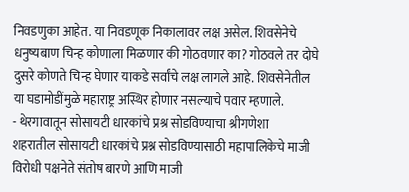निवडणुका आहेत. या निवडणूक निकालावर लक्ष असेल. शिवसेनेचे धनुष्यबाण चिन्ह कोणाला मिळणार की गोठवणार का? गोठवले तर दोघे दुसरे कोणते चिन्ह घेणार याकडे सर्वांचे लक्ष लागले आहे. शिवसेनेतील या घडामोडींमुळे महाराष्ट्र अस्थिर होणार नसल्याचे पवार म्हणाले.
- थेरगावातून सोसायटी धारकांचे प्रश्र सोडविण्याचा श्रीगणेशा
शहरातील सोसायटी धारकांचे प्रश्न सोडविण्यासाठी महापालिकेचे माजी विरोधी पक्षनेते संतोष बारणे आणि माजी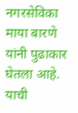नगरसेविका माया बारणे यांनी पुढाकार घेतला आहे. याची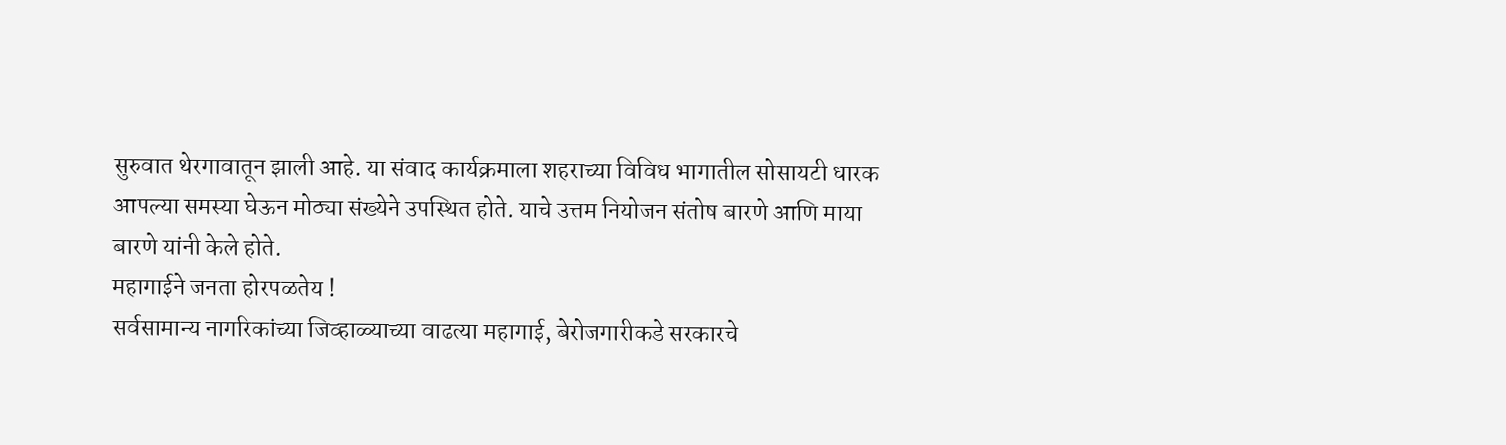सुरुवात थेरगावातून झाली आहे. या संवाद कार्यक्रमाला शहराच्या विविध भागातील सोसायटी धारक आपल्या समस्या घेऊन मोठ्या संख्येने उपस्थित होते. याचे उत्तम नियोजन संतोष बारणे आणि माया बारणे यांनी केले होते.
महागाईने जनता होरपळतेय !
सर्वसामान्य नागरिकांच्या जिव्हाळ्याच्या वाढत्या महागाई, बेरोजगारीकडे सरकारचे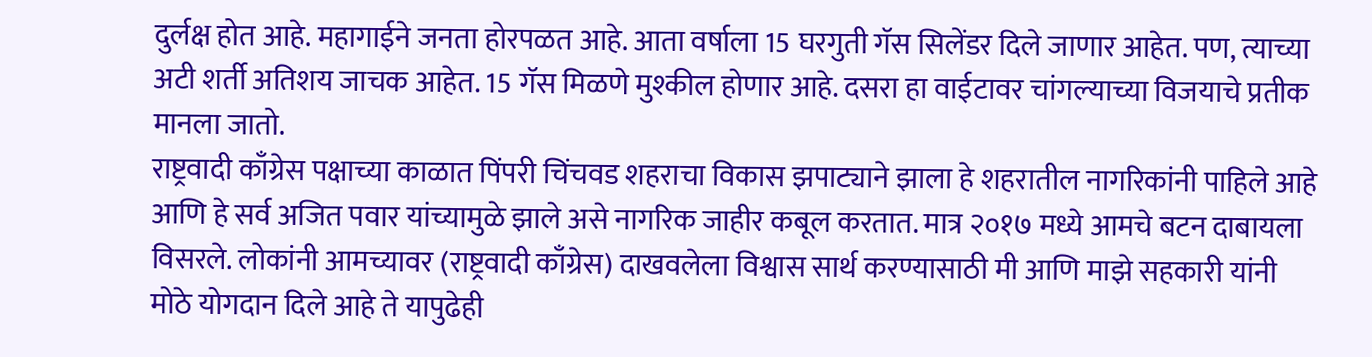दुर्लक्ष होत आहे. महागाईने जनता होरपळत आहे. आता वर्षाला 15 घरगुती गॅस सिलेंडर दिले जाणार आहेत. पण, त्याच्या अटी शर्ती अतिशय जाचक आहेत. 15 गॅस मिळणे मुश्कील होणार आहे. दसरा हा वाईटावर चांगल्याच्या विजयाचे प्रतीक मानला जातो.
राष्ट्रवादी काँग्रेस पक्षाच्या काळात पिंपरी चिंचवड शहराचा विकास झपाट्याने झाला हे शहरातील नागरिकांनी पाहिले आहे आणि हे सर्व अजित पवार यांच्यामुळे झाले असे नागरिक जाहीर कबूल करतात. मात्र २०१७ मध्ये आमचे बटन दाबायला विसरले. लोकांनी आमच्यावर (राष्ट्रवादी काँग्रेस) दाखवलेला विश्वास सार्थ करण्यासाठी मी आणि माझे सहकारी यांनी मोठे योगदान दिले आहे ते यापुढेही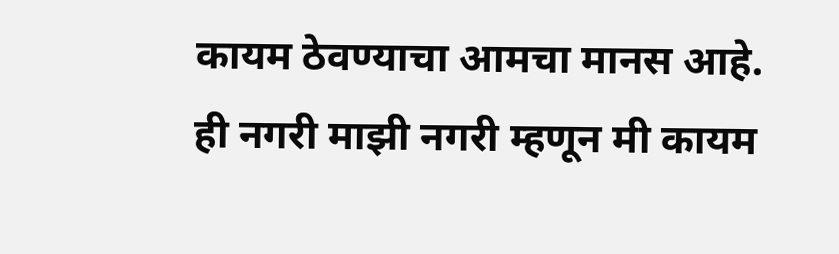कायम ठेवण्याचा आमचा मानस आहे. ही नगरी माझी नगरी म्हणून मी कायम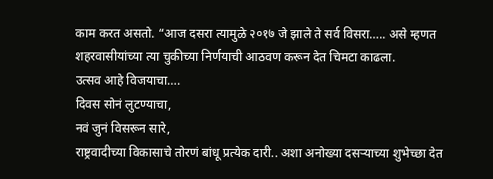काम करत असतो. “आज दसरा त्यामुळे २०१७ जे झाले ते सर्व विसरा….. असे म्हणत शहरवासीयांच्या त्या चुकीच्या निर्णयाची आठवण करून देत चिमटा काढला.
उत्सव आहे विजयाचा….
दिवस सोनं लुटण्याचा,
नवं जुनं विसरून सारे,
राष्ट्रवादीच्या विकासाचे तोरणं बांधू प्रत्येक दारी.. अशा अनोख्या दसऱ्याच्या शुभेच्छा देत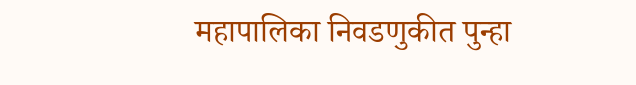महापालिका निवडणुकीत पुन्हा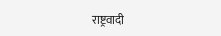राष्ट्रवादी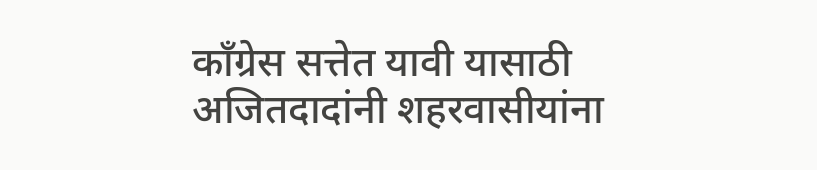काँग्रेस सत्तेत यावी यासाठी अजितदादांनी शहरवासीयांना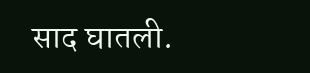साद घातली.